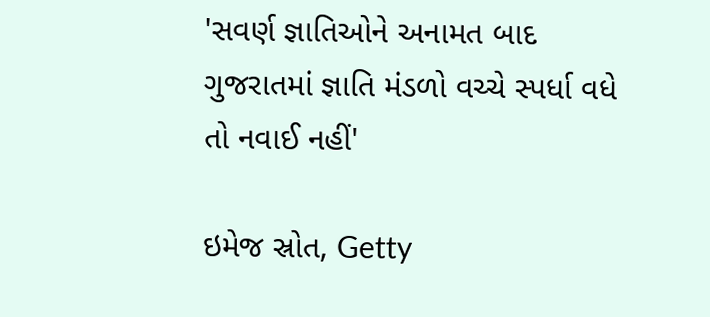'સવર્ણ જ્ઞાતિઓને અનામત બાદ ગુજરાતમાં જ્ઞાતિ મંડળો વચ્ચે સ્પર્ધા વધે તો નવાઈ નહીં'

ઇમેજ સ્રોત, Getty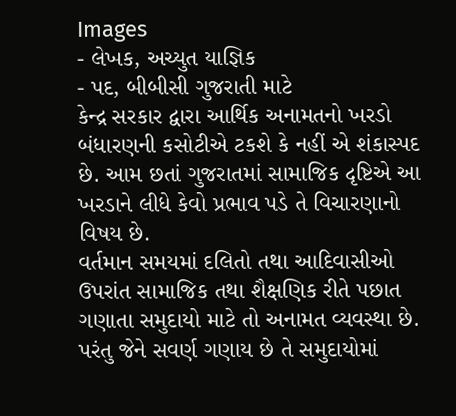Images
- લેખક, અચ્યુત યાજ્ઞિક
- પદ, બીબીસી ગુજરાતી માટે
કેન્દ્ર સરકાર દ્વારા આર્થિક અનામતનો ખરડો બંધારણની કસોટીએ ટકશે કે નહીં એ શંકાસ્પદ છે. આમ છતાં ગુજરાતમાં સામાજિક દૃષ્ટિએ આ ખરડાને લીધે કેવો પ્રભાવ પડે તે વિચારણાનો વિષય છે.
વર્તમાન સમયમાં દલિતો તથા આદિવાસીઓ ઉપરાંત સામાજિક તથા શૈક્ષણિક રીતે પછાત ગણાતા સમુદાયો માટે તો અનામત વ્યવસ્થા છે.
પરંતુ જેને સવર્ણ ગણાય છે તે સમુદાયોમાં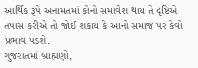આર્થિક રૂપે અનામતમાં કોનો સમાવેશ થાય તે દૃષ્ટિએ તપાસ કરીએ તો જોઈ શકાય કે આનો સમાજ પર કેવો પ્રભાવ પડશે.
ગુજરાતમાં બ્રાહ્મણો,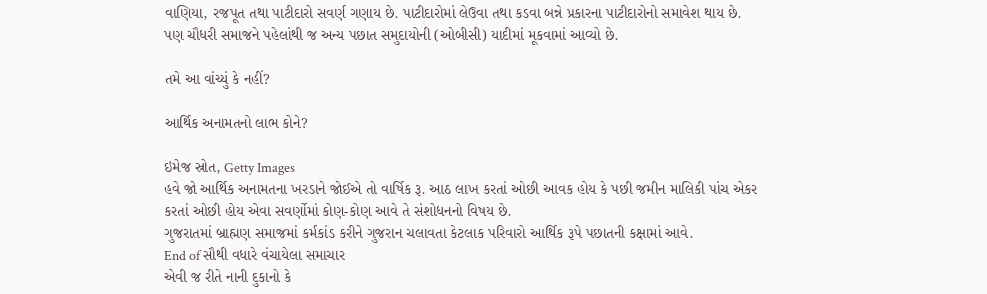વાણિયા, રજપૂત તથા પાટીદારો સવર્ણ ગણાય છે. પાટીદારોમાં લેઉવા તથા કડવા બન્ને પ્રકારના પાટીદારોનો સમાવેશ થાય છે.
પણ ચૌધરી સમાજને પહેલાંથી જ અન્ય પછાત સમુદાયોની (ઓબીસી) યાદીમાં મૂકવામાં આવ્યો છે.

તમે આ વાંચ્યું કે નહીં?

આર્થિક અનામતનો લાભ કોને?

ઇમેજ સ્રોત, Getty Images
હવે જો આર્થિક અનામતના ખરડાને જોઈએ તો વાર્ષિક રૂ. આઠ લાખ કરતાં ઓછી આવક હોય કે પછી જમીન માલિકી પાંચ એકર કરતાં ઓછી હોય એવા સવર્ણોમાં કોણ-કોણ આવે તે સંશોધનનો વિષય છે.
ગુજરાતમાં બ્રાહ્મણ સમાજમાં કર્મકાંડ કરીને ગુજરાન ચલાવતા કેટલાક પરિવારો આર્થિક રૂપે પછાતની કક્ષામાં આવે.
End of સૌથી વધારે વંચાયેલા સમાચાર
એવી જ રીતે નાની દુકાનો કે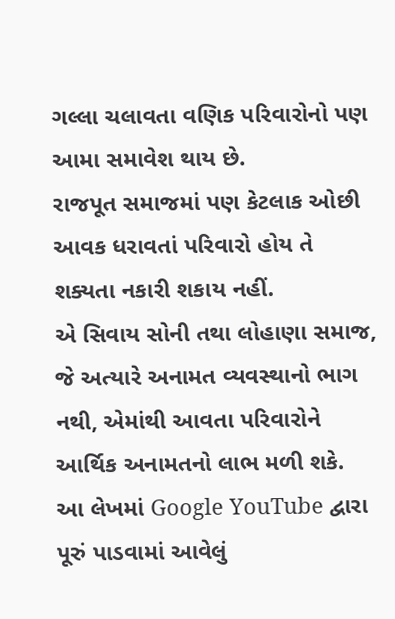ગલ્લા ચલાવતા વણિક પરિવારોનો પણ આમા સમાવેશ થાય છે.
રાજપૂત સમાજમાં પણ કેટલાક ઓછી આવક ધરાવતાં પરિવારો હોય તે શક્યતા નકારી શકાય નહીં.
એ સિવાય સોની તથા લોહાણા સમાજ, જે અત્યારે અનામત વ્યવસ્થાનો ભાગ નથી, એમાંથી આવતા પરિવારોને આર્થિક અનામતનો લાભ મળી શકે.
આ લેખમાં Google YouTube દ્વારા પૂરું પાડવામાં આવેલું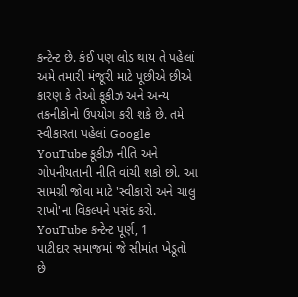કન્ટેન્ટ છે. કંઈ પણ લોડ થાય તે પહેલાં અમે તમારી મંજૂરી માટે પૂછીએ છીએ કારણ કે તેઓ કૂકીઝ અને અન્ય તકનીકોનો ઉપયોગ કરી શકે છે. તમે સ્વીકારતા પહેલાં Google YouTube કૂકીઝ નીતિ અને ગોપનીયતાની નીતિ વાંચી શકો છો. આ સામગ્રી જોવા માટે 'સ્વીકારો અને ચાલુ રાખો'ના વિકલ્પને પસંદ કરો.
YouTube કન્ટેન્ટ પૂર્ણ, 1
પાટીદાર સમાજમાં જે સીમાંત ખેડૂતો છે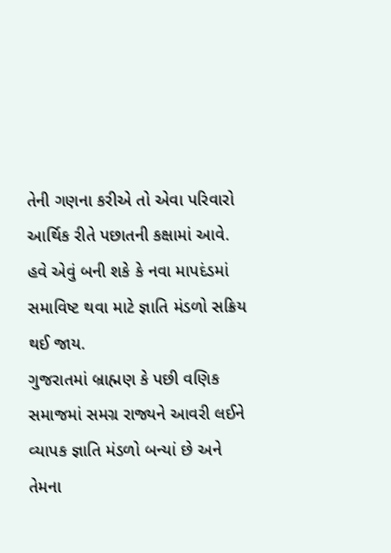તેની ગણના કરીએ તો એવા પરિવારો આર્થિક રીતે પછાતની કક્ષામાં આવે.
હવે એવું બની શકે કે નવા માપદંડમાં સમાવિષ્ટ થવા માટે જ્ઞાતિ મંડળો સક્રિય થઈ જાય.
ગુજરાતમાં બ્રાહ્મણ કે પછી વણિક સમાજમાં સમગ્ર રાજ્યને આવરી લઈને વ્યાપક જ્ઞાતિ મંડળો બન્યાં છે અને તેમના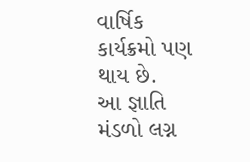વાર્ષિક કાર્યક્રમો પણ થાય છે.
આ જ્ઞાતિ મંડળો લગ્ન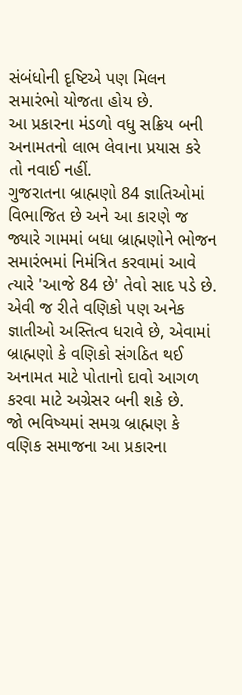સંબંધોની દૃષ્ટિએ પણ મિલન સમારંભો યોજતા હોય છે.
આ પ્રકારના મંડળો વધુ સક્રિય બની અનામતનો લાભ લેવાના પ્રયાસ કરે તો નવાઈ નહીં.
ગુજરાતના બ્રાહ્મણો 84 જ્ઞાતિઓમાં વિભાજિત છે અને આ કારણે જ જ્યારે ગામમાં બધા બ્રાહ્મણોને ભોજન સમારંભમાં નિમંત્રિત કરવામાં આવે ત્યારે 'આજે 84 છે' તેવો સાદ પડે છે.
એવી જ રીતે વણિકો પણ અનેક જ્ઞાતીઓ અસ્તિત્વ ધરાવે છે, એવામાં બ્રાહ્મણો કે વણિકો સંગઠિત થઈ અનામત માટે પોતાનો દાવો આગળ કરવા માટે અગ્રેસર બની શકે છે.
જો ભવિષ્યમાં સમગ્ર બ્રાહ્મણ કે વણિક સમાજના આ પ્રકારના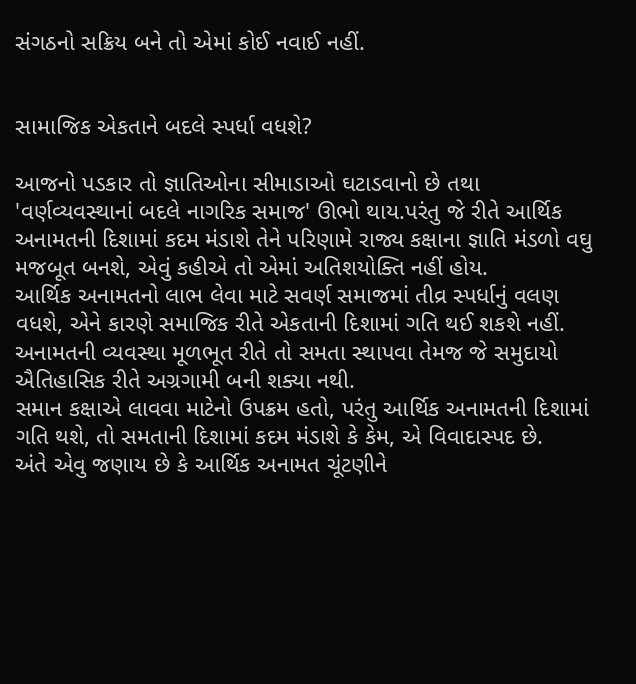સંગઠનો સક્રિય બને તો એમાં કોઈ નવાઈ નહીં.


સામાજિક એકતાને બદલે સ્પર્ધા વધશે?

આજનો પડકાર તો જ્ઞાતિઓના સીમાડાઓ ઘટાડવાનો છે તથા 'વર્ણવ્યવસ્થાનાં બદલે નાગરિક સમાજ' ઊભો થાય.પરંતુ જે રીતે આર્થિક અનામતની દિશામાં કદમ મંડાશે તેને પરિણામે રાજ્ય કક્ષાના જ્ઞાતિ મંડળો વઘુ મજબૂત બનશે, એવું કહીએ તો એમાં અતિશયોક્તિ નહીં હોય.
આર્થિક અનામતનો લાભ લેવા માટે સવર્ણ સમાજમાં તીવ્ર સ્પર્ધાનું વલણ વધશે, એને કારણે સમાજિક રીતે એકતાની દિશામાં ગતિ થઈ શકશે નહીં.
અનામતની વ્યવસ્થા મૂળભૂત રીતે તો સમતા સ્થાપવા તેમજ જે સમુદાયો ઐતિહાસિક રીતે અગ્રગામી બની શક્યા નથી.
સમાન કક્ષાએ લાવવા માટેનો ઉપક્રમ હતો, પરંતુ આર્થિક અનામતની દિશામાં ગતિ થશે, તો સમતાની દિશામાં કદમ મંડાશે કે કેમ, એ વિવાદાસ્પદ છે.
અંતે એવુ જણાય છે કે આર્થિક અનામત ચૂંટણીને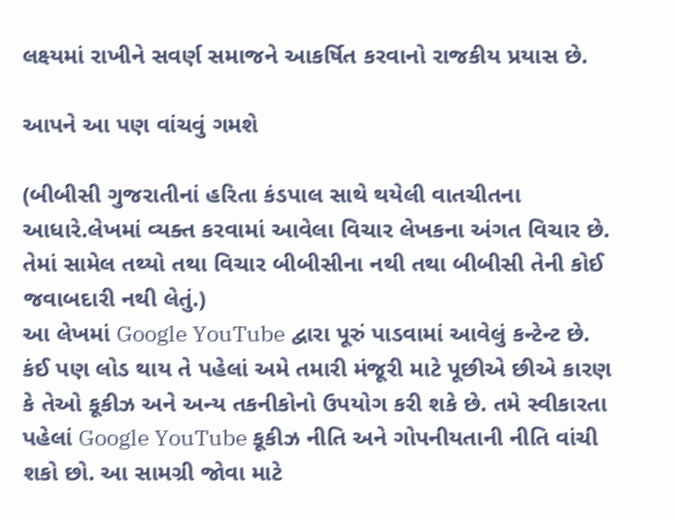લક્ષ્યમાં રાખીને સવર્ણ સમાજને આકર્ષિત કરવાનો રાજકીય પ્રયાસ છે.

આપને આ પણ વાંચવું ગમશે

(બીબીસી ગુજરાતીનાં હરિતા કંડપાલ સાથે થયેલી વાતચીતના આધારે.લેખમાં વ્યક્ત કરવામાં આવેલા વિચાર લેખકના અંગત વિચાર છે. તેમાં સામેલ તથ્યો તથા વિચાર બીબીસીના નથી તથા બીબીસી તેની કોઈ જવાબદારી નથી લેતું.)
આ લેખમાં Google YouTube દ્વારા પૂરું પાડવામાં આવેલું કન્ટેન્ટ છે. કંઈ પણ લોડ થાય તે પહેલાં અમે તમારી મંજૂરી માટે પૂછીએ છીએ કારણ કે તેઓ કૂકીઝ અને અન્ય તકનીકોનો ઉપયોગ કરી શકે છે. તમે સ્વીકારતા પહેલાં Google YouTube કૂકીઝ નીતિ અને ગોપનીયતાની નીતિ વાંચી શકો છો. આ સામગ્રી જોવા માટે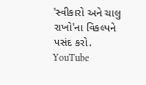'સ્વીકારો અને ચાલુ રાખો'ના વિકલ્પને પસંદ કરો.
YouTube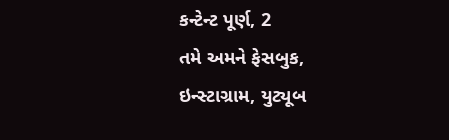કન્ટેન્ટ પૂર્ણ, 2
તમે અમને ફેસબુક, ઇન્સ્ટાગ્રામ, યુટ્યૂબ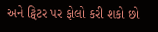અને ટ્વિટર પર ફોલો કરી શકો છો